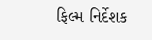ફિલ્મ નિર્દેશક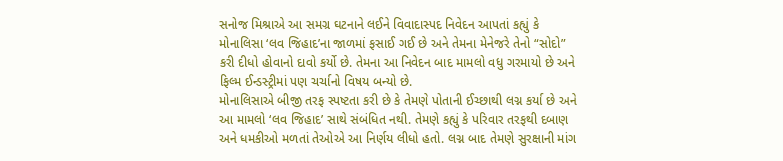સનોજ મિશ્રાએ આ સમગ્ર ઘટનાને લઈને વિવાદાસ્પદ નિવેદન આપતાં કહ્યું કે મોનાલિસા ‘લવ જિહાદ’ના જાળમાં ફસાઈ ગઈ છે અને તેમના મેનેજરે તેનો “સોદો” કરી દીધો હોવાનો દાવો કર્યો છે. તેમના આ નિવેદન બાદ મામલો વધુ ગરમાયો છે અને ફિલ્મ ઈન્ડસ્ટ્રીમાં પણ ચર્ચાનો વિષય બન્યો છે.
મોનાલિસાએ બીજી તરફ સ્પષ્ટતા કરી છે કે તેમણે પોતાની ઈચ્છાથી લગ્ન કર્યા છે અને આ મામલો ‘લવ જિહાદ’ સાથે સંબંધિત નથી. તેમણે કહ્યું કે પરિવાર તરફથી દબાણ અને ધમકીઓ મળતાં તેઓએ આ નિર્ણય લીધો હતો. લગ્ન બાદ તેમણે સુરક્ષાની માંગ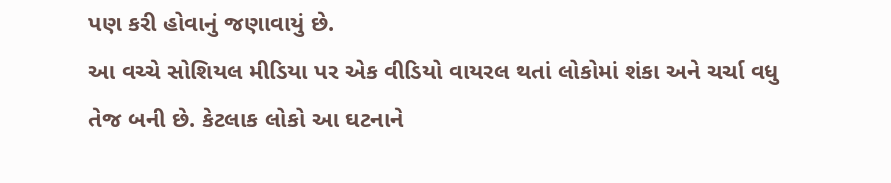પણ કરી હોવાનું જણાવાયું છે.
આ વચ્ચે સોશિયલ મીડિયા પર એક વીડિયો વાયરલ થતાં લોકોમાં શંકા અને ચર્ચા વધુ તેજ બની છે. કેટલાક લોકો આ ઘટનાને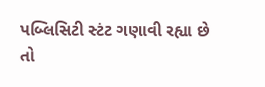પબ્લિસિટી સ્ટંટ ગણાવી રહ્યા છે તો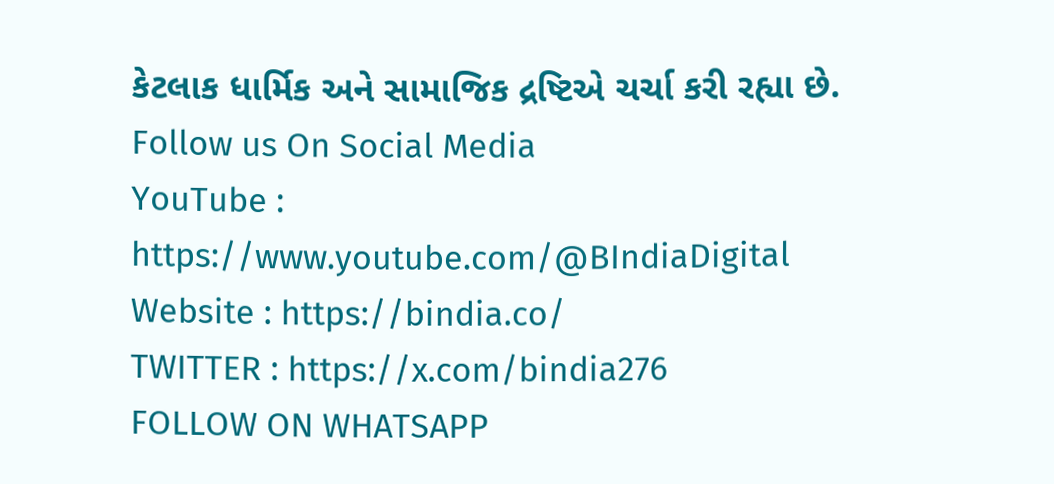કેટલાક ધાર્મિક અને સામાજિક દ્રષ્ટિએ ચર્ચા કરી રહ્યા છે.
Follow us On Social Media
YouTube : https://www.youtube.com/@BIndiaDigital
Website : https://bindia.co/
TWITTER : https://x.com/bindia276
FOLLOW ON WHATSAPP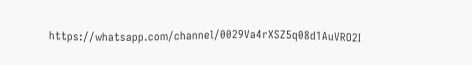https://whatsapp.com/channel/0029Va4rXSZ5q08d1AuVRO2I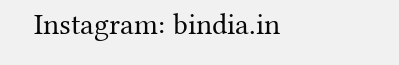Instagram: bindia.in